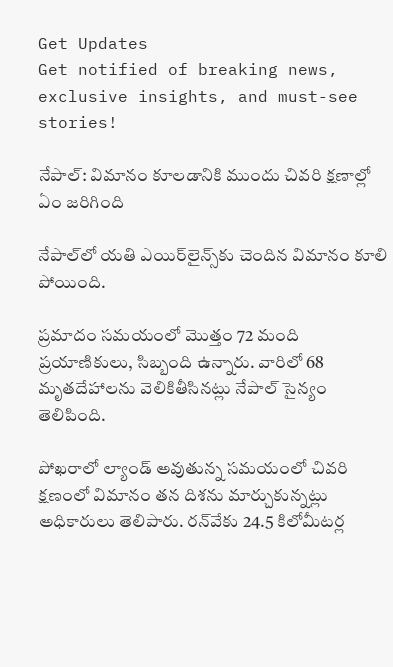Get Updates
Get notified of breaking news, exclusive insights, and must-see stories!

నేపాల్: విమానం కూలడానికి ముందు చివరి క్షణాల్లో ఏం జరిగింది

నేపాల్‌లో యతి ఎయిర్‌లైన్స్‌కు చెందిన విమానం కూలి పోయింది.

ప్రమాదం సమయంలో మొత్తం 72 మంది ప్రయాణికులు, సిబ్బంది ఉన్నారు. వారిలో 68 మృతదేహాలను వెలికితీసినట్లు నేపాల్ సైన్యం తెలిపింది.

పోఖరాలో ల్యాండ్ అవుతున్న సమయంలో చివరి క్షణంలో విమానం తన దిశను మార్చుకున్నట్లు అధికారులు తెలిపారు. రన్‌వేకు 24.5 కిలోమీటర్ల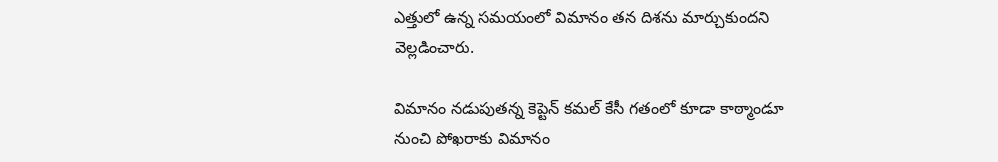ఎత్తులో ఉన్న సమయంలో విమానం తన దిశను మార్చుకుందని వెల్లడించారు.

విమానం నడుపుతన్న కెప్టెన్ కమల్ కేసీ గతంలో కూడా కాఠ్మాండూ నుంచి పోఖరాకు విమానం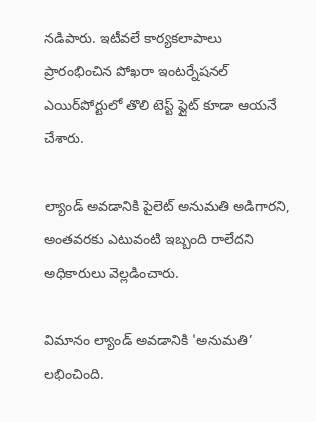నడిపారు. ఇటీవలే కార్యకలాపాలు ప్రారంభించిన పోఖరా ఇంటర్నేషనల్ ఎయిర్‌పోర్టులో తొలి టెస్ట్ ఫ్లైట్ కూడా ఆయనే చేశారు.

ల్యాండ్ అవడానికి పైలెట్ అనుమతి అడిగారని, అంతవరకు ఎటువంటి ఇబ్బంది రాలేదని అధికారులు వెల్లడించారు.

విమానం ల్యాండ్ అవడానికి 'అనుమతి’ లభించింది.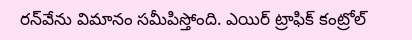రన్‌వేను విమానం సమీపిస్తోంది. ఎయిర్ ట్రాఫిక్ కంట్రోల్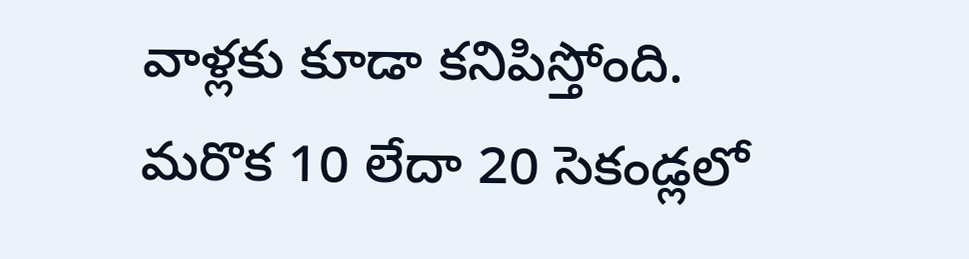వాళ్లకు కూడా కనిపిస్తోంది. మరొక 10 లేదా 20 సెకండ్లలో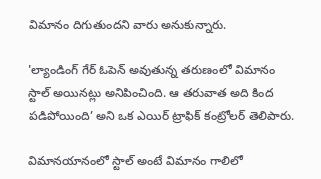విమానం దిగుతుందని వారు అనుకున్నారు.

'ల్యాండింగ్ గేర్ ఓపెన్ అవుతున్న తరుణంలో విమానం స్టాల్ అయినట్లు అనిపించింది. ఆ తరువాత అది కింద పడిపోయింది’ అని ఒక ఎయిర్ ట్రాఫిక్ కంట్రోలర్ తెలిపారు.

విమానయానంలో స్టాల్ అంటే విమానం గాలిలో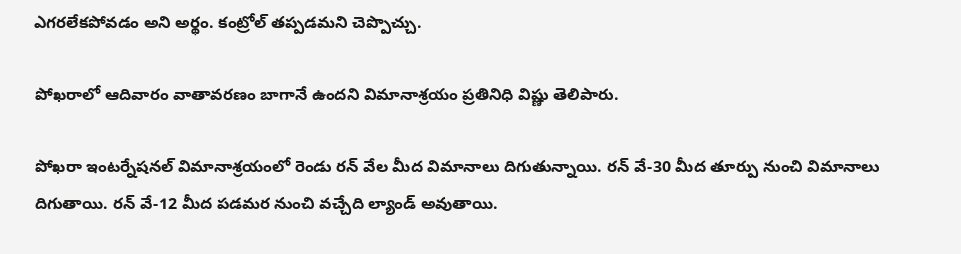ఎగరలేకపోవడం అని అర్థం. కంట్రోల్ తప్పడమని చెప్పొచ్చు.

పోఖరాలో ఆదివారం వాతావరణం బాగానే ఉందని విమానాశ్రయం ప్రతినిధి విష్ణు తెలిపారు.

పోఖరా ఇంటర్నేషనల్ విమానాశ్రయంలో రెండు రన్ వేల మీద విమానాలు దిగుతున్నాయి. రన్ వే-30 మీద తూర్పు నుంచి విమానాలు దిగుతాయి. రన్ వే-12 మీద పడమర నుంచి వచ్చేది ల్యాండ్ అవుతాయి.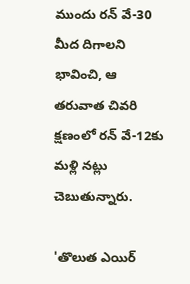ముందు రన్ వే-30 మీద దిగాలని భావించి, ఆ తరువాత చివరి క్షణంలో రన్ వే-12కు మళ్లి నట్లు చెబుతున్నారు.

'తొలుత ఎయిర్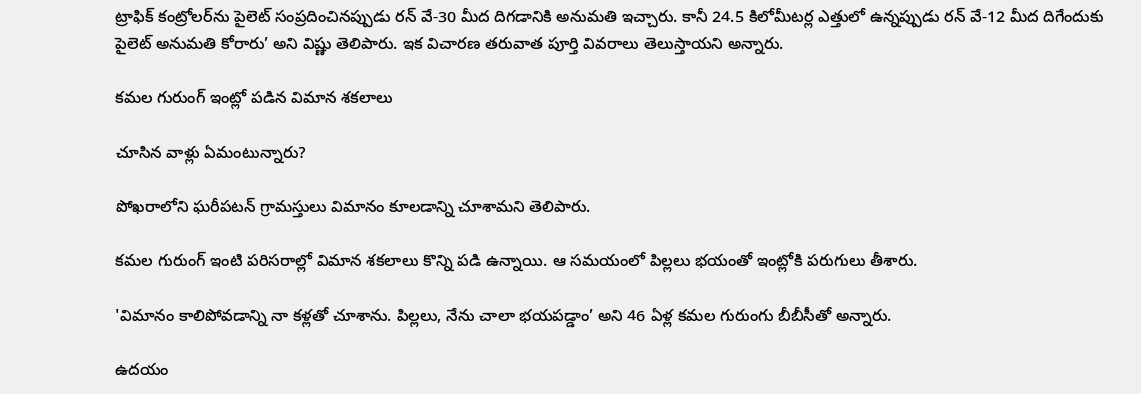ట్రాఫిక్ కంట్రోలర్‌ను పైలెట్ సంప్రదించినప్పుడు రన్ వే-30 మీద దిగడానికి అనుమతి ఇచ్చారు. కానీ 24.5 కిలోమీటర్ల ఎత్తులో ఉన్నప్పుడు రన్ వే-12 మీద దిగేందుకు పైలెట్ అనుమతి కోరారు’ అని విష్ణు తెలిపారు. ఇక విచారణ తరువాత పూర్తి వివరాలు తెలుస్తాయని అన్నారు.

కమల గురుంగ్ ఇంట్లో పడిన విమాన శకలాలు

చూసిన వాళ్లు ఏమంటున్నారు?

పోఖరాలోని ఘరీపటన్ గ్రామస్తులు విమానం కూలడాన్ని చూశామని తెలిపారు.

కమల గురుంగ్ ఇంటి పరిసరాల్లో విమాన శకలాలు కొన్ని పడి ఉన్నాయి. ఆ సమయంలో పిల్లలు భయంతో ఇంట్లోకి పరుగులు తీశారు.

'విమానం కాలిపోవడాన్ని నా కళ్లతో చూశాను. పిల్లలు, నేను చాలా భయపడ్డాం’ అని 46 ఏళ్ల కమల గురుంగు బీబీసీతో అన్నారు.

ఉదయం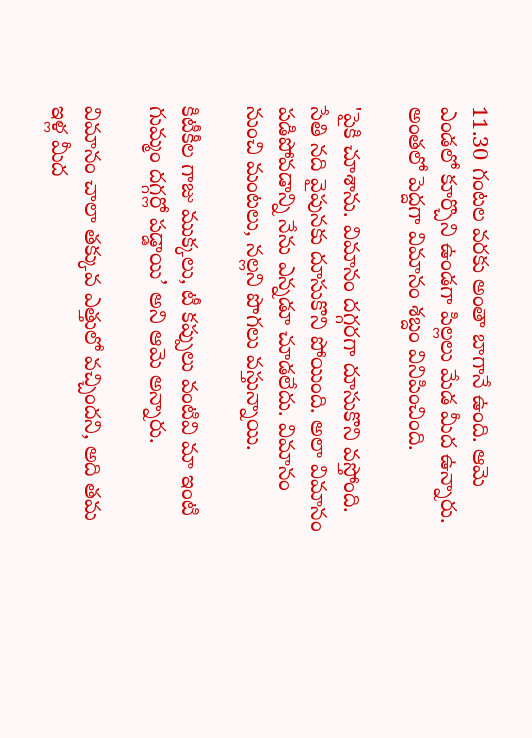11.30 గంటల వరకు అంతా బాగానే ఉంది. ఆమె ఎండలో కూర్చొని ఉండగా పిల్లలు మేడ మీద ఉన్నారు. అంతలో పెద్దగా విమానం శబ్దం వినిపించింది.

'పైకి చూశాను. విమానం దగ్గరగా దూసుకొని వస్తోంది. సేతి నది వైపునకు దూసుకొని పోయింది. అలా విమానం పడిపోవడాన్ని నేను ఎన్నడూ చూడలేదు. విమానం నుంచి మంటలు, నల్లని పొగలు వస్తున్నాయి.

కిటీకీల గాజు ముక్కలు, టీ కప్పులు వంటివి మా ఇంటి గుమ్మం దగ్గర్లో పడ్డాయి’ అని ఆమె అన్నారు.

విమానం చాలా తక్కువ ఎత్తులో వచ్చిందని, అది తమ ఇళ్ల మీద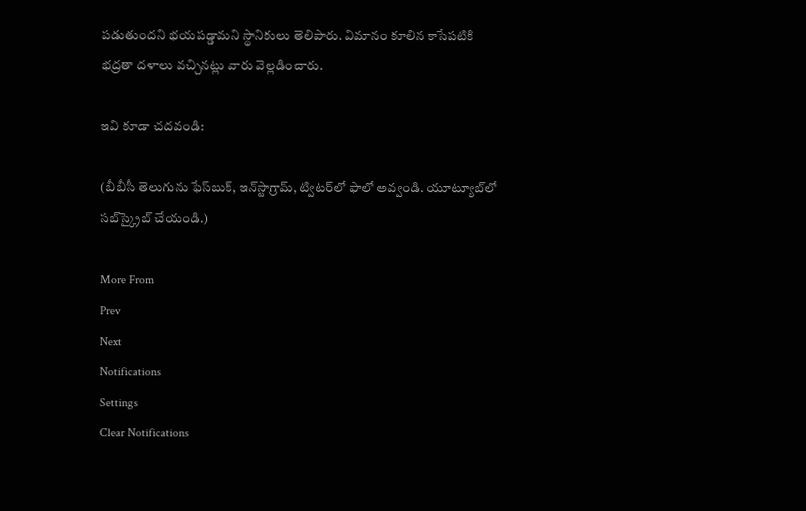పడుతుందని భయపడ్డామని స్థానికులు తెలిపారు. విమానం కూలిన కాసేపటికి భద్రతా దళాలు వచ్చినట్లు వారు వెల్లడించారు.

ఇవి కూడా చదవండి:

(బీబీసీ తెలుగును ఫేస్‌బుక్, ఇన్‌స్టాగ్రామ్‌, ట్విటర్‌లో ఫాలో అవ్వండి. యూట్యూబ్‌లో సబ్‌స్క్రైబ్ చేయండి.)

More From
Prev
Next
Notifications
Settings
Clear Notifications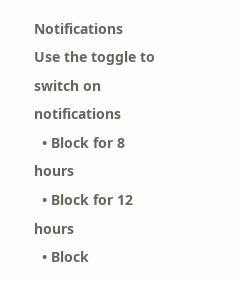Notifications
Use the toggle to switch on notifications
  • Block for 8 hours
  • Block for 12 hours
  • Block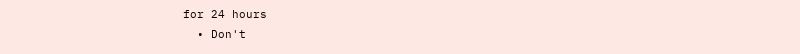for 24 hours
  • Don't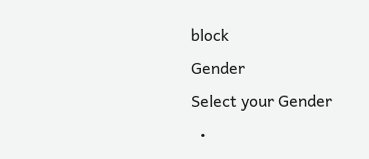block
Gender
Select your Gender
  •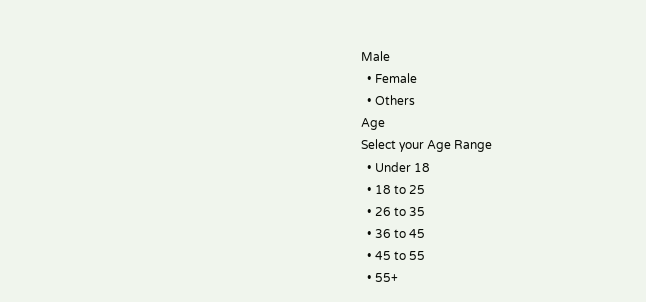Male
  • Female
  • Others
Age
Select your Age Range
  • Under 18
  • 18 to 25
  • 26 to 35
  • 36 to 45
  • 45 to 55
  • 55+